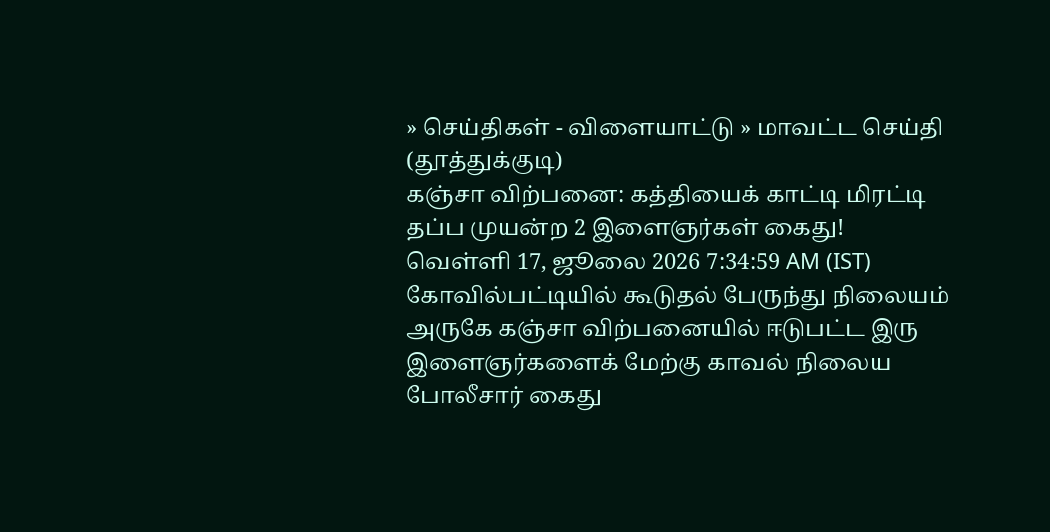» செய்திகள் - விளையாட்டு » மாவட்ட செய்தி (தூத்துக்குடி)
கஞ்சா விற்பனை: கத்தியைக் காட்டி மிரட்டி தப்ப முயன்ற 2 இளைஞர்கள் கைது!
வெள்ளி 17, ஜூலை 2026 7:34:59 AM (IST)
கோவில்பட்டியில் கூடுதல் பேருந்து நிலையம் அருகே கஞ்சா விற்பனையில் ஈடுபட்ட இரு இளைஞர்களைக் மேற்கு காவல் நிலைய போலீசார் கைது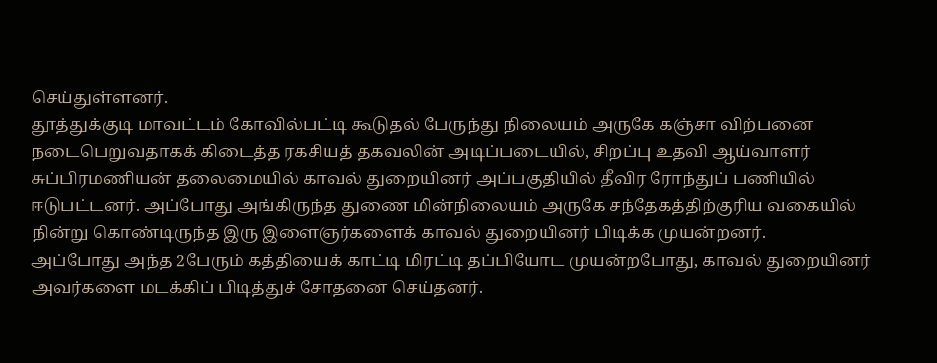செய்துள்ளனர்.
தூத்துக்குடி மாவட்டம் கோவில்பட்டி கூடுதல் பேருந்து நிலையம் அருகே கஞ்சா விற்பனை நடைபெறுவதாகக் கிடைத்த ரகசியத் தகவலின் அடிப்படையில், சிறப்பு உதவி ஆய்வாளர் சுப்பிரமணியன் தலைமையில் காவல் துறையினர் அப்பகுதியில் தீவிர ரோந்துப் பணியில் ஈடுபட்டனர். அப்போது அங்கிருந்த துணை மின்நிலையம் அருகே சந்தேகத்திற்குரிய வகையில் நின்று கொண்டிருந்த இரு இளைஞர்களைக் காவல் துறையினர் பிடிக்க முயன்றனர்.
அப்போது அந்த 2பேரும் கத்தியைக் காட்டி மிரட்டி தப்பியோட முயன்றபோது, காவல் துறையினர் அவர்களை மடக்கிப் பிடித்துச் சோதனை செய்தனர்.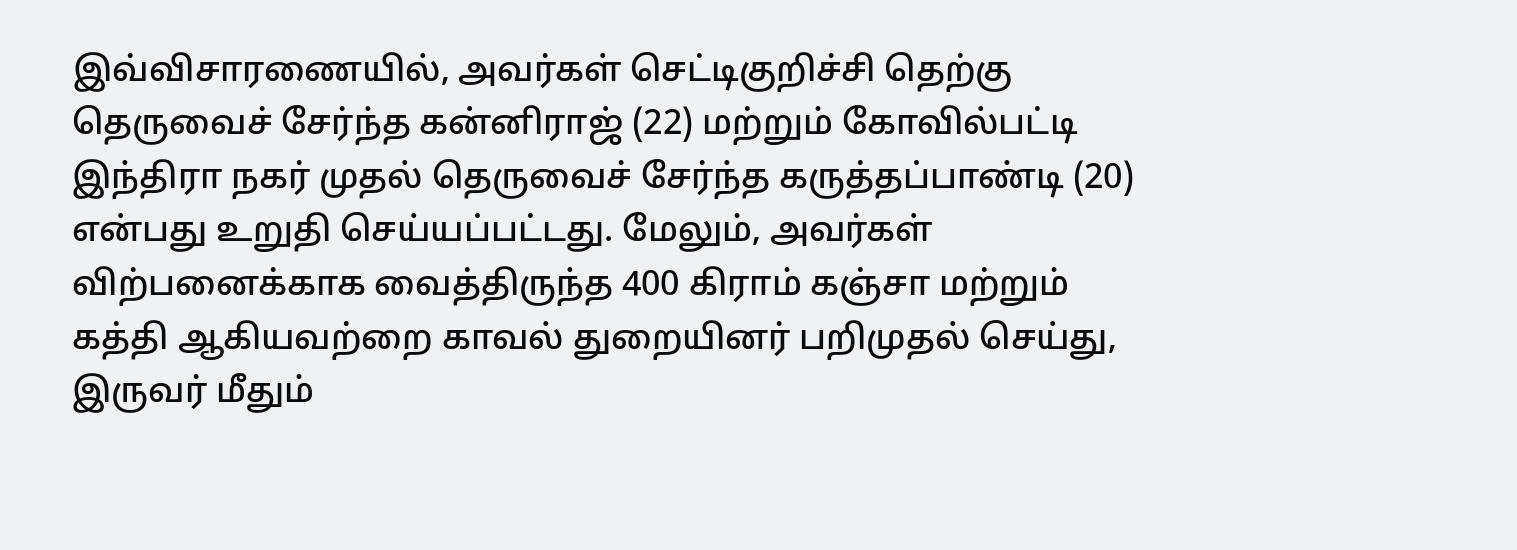இவ்விசாரணையில், அவர்கள் செட்டிகுறிச்சி தெற்கு தெருவைச் சேர்ந்த கன்னிராஜ் (22) மற்றும் கோவில்பட்டி இந்திரா நகர் முதல் தெருவைச் சேர்ந்த கருத்தப்பாண்டி (20) என்பது உறுதி செய்யப்பட்டது. மேலும், அவர்கள் விற்பனைக்காக வைத்திருந்த 400 கிராம் கஞ்சா மற்றும் கத்தி ஆகியவற்றை காவல் துறையினர் பறிமுதல் செய்து, இருவர் மீதும்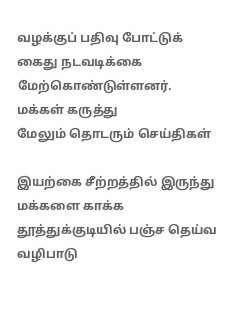வழக்குப் பதிவு போட்டுக் கைது நடவடிக்கை மேற்கொண்டுள்ளனர்.
மக்கள் கருத்து
மேலும் தொடரும் செய்திகள்

இயற்கை சீற்றத்தில் இருந்து மக்களை காக்க தூத்துக்குடியில் பஞ்ச தெய்வ வழிபாடு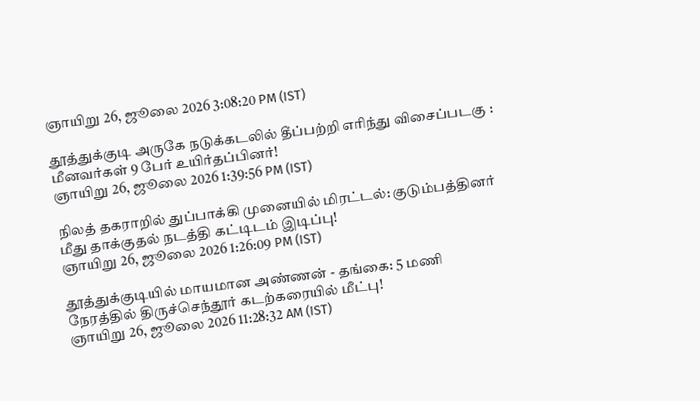ஞாயிறு 26, ஜூலை 2026 3:08:20 PM (IST)

தூத்துக்குடி அருகே நடுக்கடலில் தீப்பற்றி எரிந்து விசைப்படகு : மீனவர்கள் 9 பேர் உயிர்தப்பினர்!
ஞாயிறு 26, ஜூலை 2026 1:39:56 PM (IST)

நிலத் தகராறில் துப்பாக்கி முனையில் மிரட்டல்: குடும்பத்தினர் மீது தாக்குதல் நடத்தி கட்டிடம் இடிப்பு!
ஞாயிறு 26, ஜூலை 2026 1:26:09 PM (IST)

தூத்துக்குடியில் மாயமான அண்ணன் - தங்கை: 5 மணி நேரத்தில் திருச்செந்தூர் கடற்கரையில் மீட்பு!
ஞாயிறு 26, ஜூலை 2026 11:28:32 AM (IST)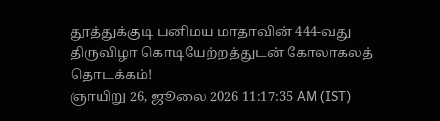தூத்துக்குடி பனிமய மாதாவின் 444-வது திருவிழா கொடியேற்றத்துடன் கோலாகலத் தொடக்கம்!
ஞாயிறு 26, ஜூலை 2026 11:17:35 AM (IST)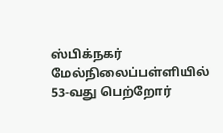ஸ்பிக்நகர் மேல்நிலைப்பள்ளியில் 53-வது பெற்றோர்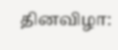தினவிழா: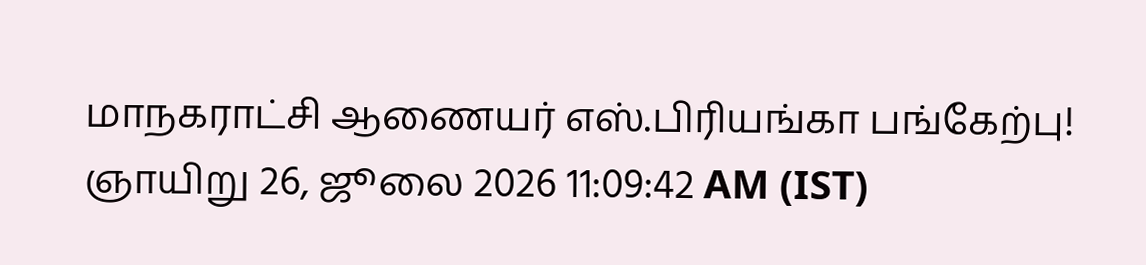மாநகராட்சி ஆணையர் எஸ்.பிரியங்கா பங்கேற்பு!
ஞாயிறு 26, ஜூலை 2026 11:09:42 AM (IST)